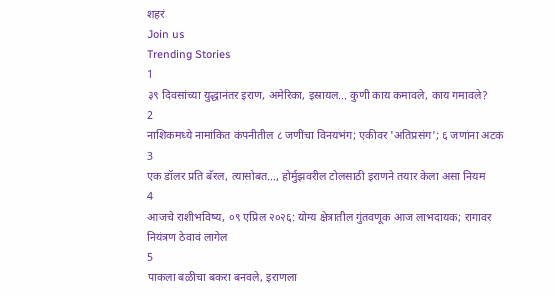शहरं
Join us
Trending Stories
1
३९ दिवसांच्या युद्धानंतर इराण, अमेरिका, इस्रायल... कुणी काय कमावले, काय गमावले?
2
नाशिकमध्ये नामांकित कंपनीतील ८ जणींचा विनयभंग; एकीवर 'अतिप्रसंग'; ६ जणांना अटक
3
एक डॉलर प्रति बॅरल, त्यासोबत..., होर्मुझवरील टोलसाठी इराणने तयार केला असा नियम
4
आजचे राशीभविष्य, ०९ एप्रिल २०२६: योग्य क्षेत्रातील गुंतवणूक आज लाभदायक; रागावर नियंत्रण ठेवावं लागेल
5
पाकला बळीचा बकरा बनवले, इराणला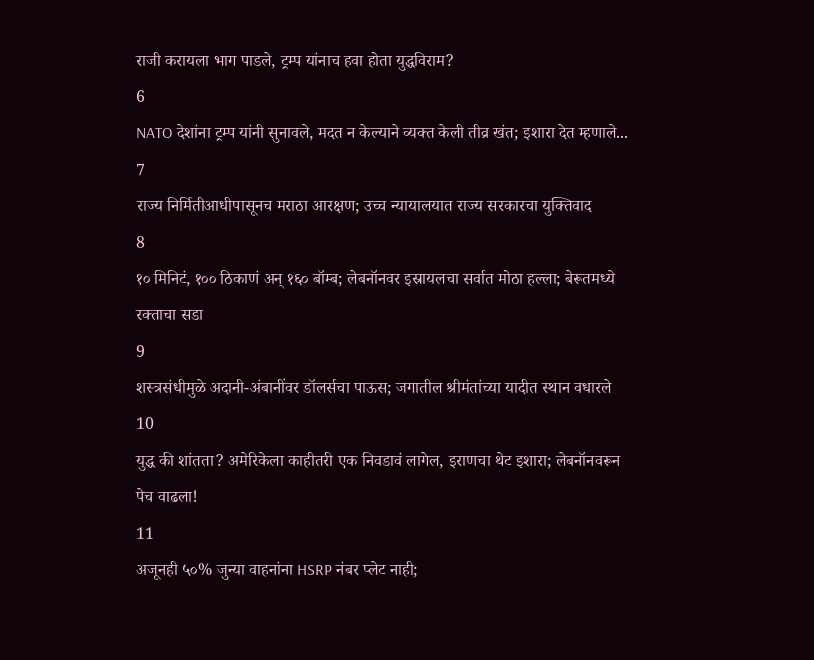राजी करायला भाग पाडले, ट्रम्प यांनाच हवा होता युद्धविराम?
6
NATO देशांना ट्रम्प यांनी सुनावले, मदत न केल्याने व्यक्त केली तीव्र खंत; इशारा देत म्हणाले...
7
राज्य निर्मितीआधीपासूनच मराठा आरक्षण; उच्च न्यायालयात राज्य सरकारचा युक्तिवाद
8
१० मिनिटं, १०० ठिकाणं अन् १६० बॉम्ब; लेबनॉनवर इस्रायलचा सर्वात मोठा हल्ला; बेरूतमध्ये रक्ताचा सडा
9
शस्त्रसंधीमुळे अदानी-अंबानींवर डॉलर्सचा पाऊस; जगातील श्रीमंतांच्या यादीत स्थान वधारले
10
युद्ध की शांतता? अमेरिकेला काहीतरी एक निवडावं लागेल, इराणचा थेट इशारा; लेबनॉनवरून पेच वाढला!
11
अजूनही ५०% जुन्या वाहनांना HSRP नंबर प्लेट नाही;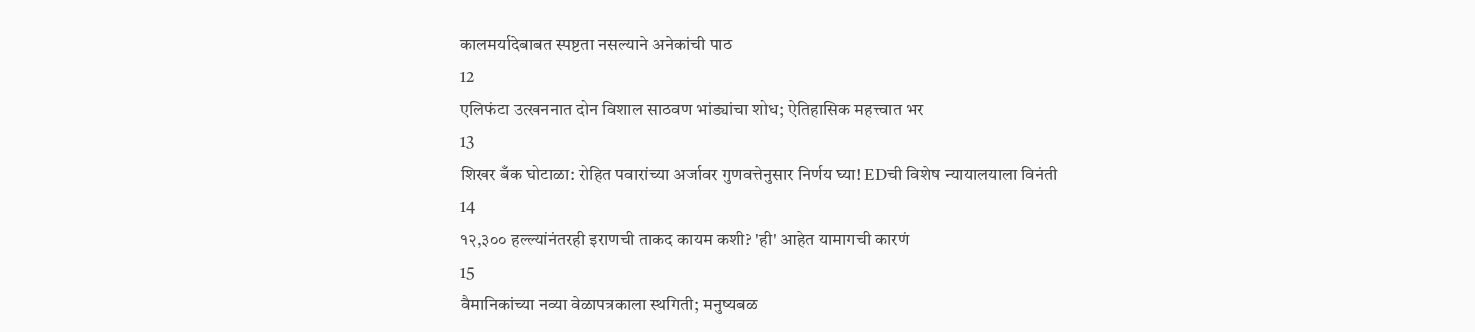कालमर्यादेबाबत स्पष्टता नसल्याने अनेकांची पाठ
12
एलिफंटा उत्खननात दोन विशाल साठवण भांड्यांचा शोध; ऐतिहासिक महत्त्वात भर
13
शिखर बँक घोटाळा: रोहित पवारांच्या अर्जावर गुणवत्तेनुसार निर्णय घ्या! EDची विशेष न्यायालयाला विनंती
14
१२,३०० हल्ल्यांनंतरही इराणची ताकद कायम कशी? 'ही' आहेत यामागची कारणं
15
वैमानिकांच्या नव्या वेळापत्रकाला स्थगिती; मनुष्यबळ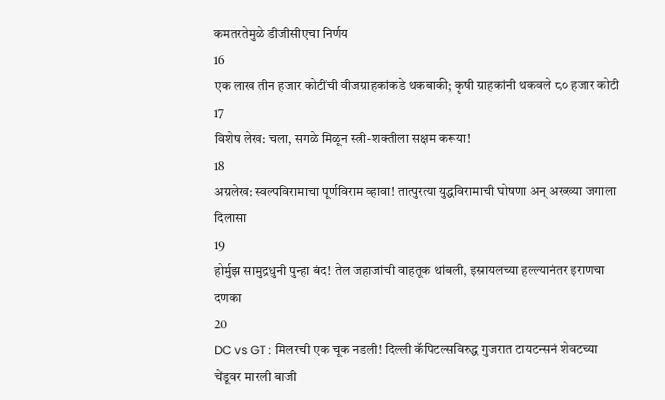कमतरतेमुळे डीजीसीएचा निर्णय
16
एक लाख तीन हजार कोटींची वीजग्राहकांकडे थकबाकी; कृषी ग्राहकांनी थकवले ८० हजार कोटी
17
विशेष लेख: चला, सगळे मिळून स्त्री-शक्तीला सक्षम करूया!
18
अग्रलेख: स्वल्पविरामाचा पूर्णविराम व्हावा! तात्पुरत्या युद्धविरामाची घोषणा अन् अख्ख्या जगाला दिलासा
19
होर्मुझ सामुद्रधुनी पुन्हा बंद! तेल जहाजांची वाहतूक थांबली, इस्रायलच्या हल्ल्यानंतर इराणचा दणका
20
DC vs GT : मिलरची एक चूक नडली! दिल्ली कॅपिटल्सविरुद्ध गुजरात टायटन्सनं शेवटच्या चेंडूवर मारली बाजी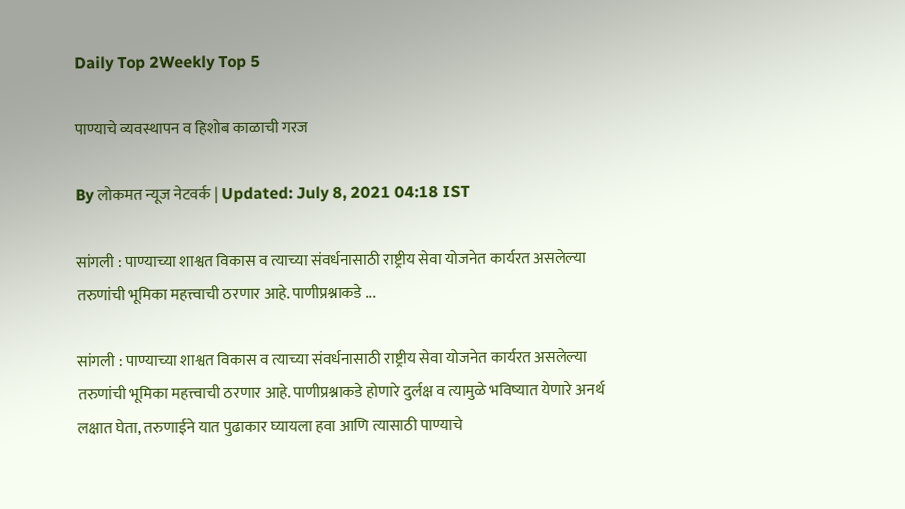Daily Top 2Weekly Top 5

पाण्याचे व्यवस्थापन व हिशोब काळाची गरज

By लोकमत न्यूज नेटवर्क | Updated: July 8, 2021 04:18 IST

सांगली : पाण्याच्या शाश्वत विकास व त्याच्या संवर्धनासाठी राष्ट्रीय सेवा योजनेत कार्यरत असलेल्या तरुणांची भूमिका महत्त्वाची ठरणार आहे. पाणीप्रश्नाकडे ...

सांगली : पाण्याच्या शाश्वत विकास व त्याच्या संवर्धनासाठी राष्ट्रीय सेवा योजनेत कार्यरत असलेल्या तरुणांची भूमिका महत्त्वाची ठरणार आहे. पाणीप्रश्नाकडे होणारे दुर्लक्ष व त्यामुळे भविष्यात येणारे अनर्थ लक्षात घेता, तरुणाईने यात पुढाकार घ्यायला हवा आणि त्यासाठी पाण्याचे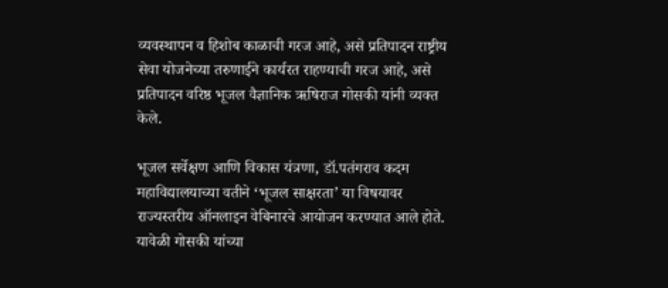व्यवस्थापन व हिशोब काळाची गरज आहे, असे प्रतिपादन राष्ट्रीय सेवा योजनेच्या तरुणाईने कार्यरत राहण्याची गरज आहे, असे प्रतिपादन वरिष्ठ भूजल वैज्ञानिक ऋषिराज गोसकी यांनी व्यक्त केले.

भूजल सर्वेक्षण आणि विकास यंत्रणा, डॉ.पतंगराव कदम महाविद्यालयाच्या वतीने ‘भूजल साक्षरता’ या विषयावर राज्यस्तरीय ऑनलाइन वेबिनारचे आयोजन करण्यात आले होते. यावेळी गोसकी यांच्या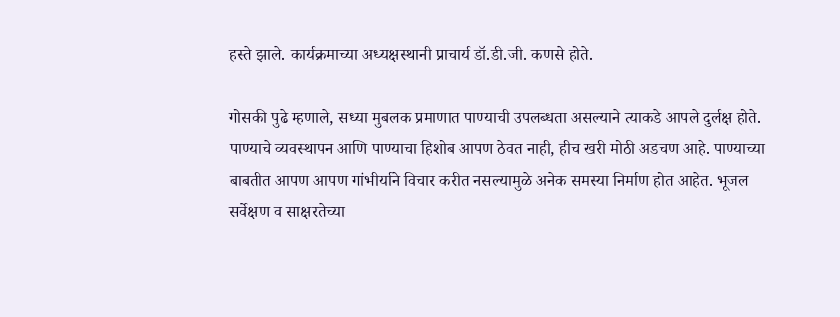हस्ते झाले. कार्यक्रमाच्या अध्यक्षस्थानी प्राचार्य डॉ.डी.जी. कणसे होते.

गोसकी पुढे म्हणाले, सध्या मुबलक प्रमाणात पाण्याची उपलब्धता असल्याने त्याकडे आपले दुर्लक्ष होते. पाण्याचे व्यवस्थापन आणि पाण्याचा हिशोब आपण ठेवत नाही, हीच खरी मोठी अडचण आहे. पाण्याच्या बाबतीत आपण आपण गांभीर्याने विचार करीत नसल्यामुळे अनेक समस्या निर्माण होत आहेत. भूजल सर्वेक्षण व साक्षरतेच्या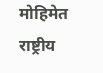मोहिमेत राष्ट्रीय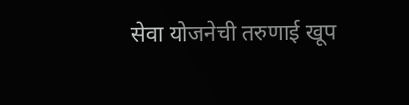सेवा योजनेची तरुणाई खूप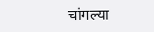चांगल्या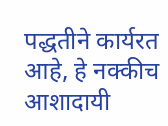पद्धतीने कार्यरत आहे, हे नक्कीच आशादायी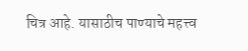चित्र आहे. यासाठीच पाण्याचे महत्त्व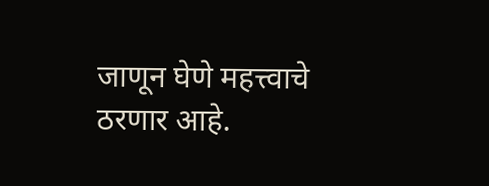जाणून घेणे महत्त्वाचे ठरणार आहे.